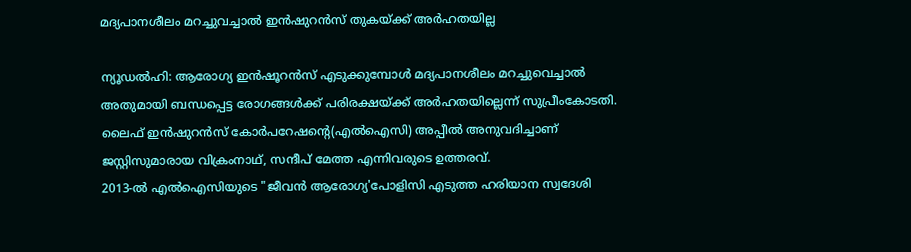മദ്യപാനശീലം മറച്ചുവച്ചാൽ ഇൻഷുറൻസ് തുകയ്ക്ക് അർഹതയില്ല

ന്യൂഡൽഹി: ആരോഗ്യ ഇൻഷൂറൻസ് എടുക്കുമ്പോൾ മദ്യപാനശീലം മറച്ചുവെച്ചാൽ അതുമായി ബന്ധപ്പെട്ട രോഗങ്ങൾക്ക് പരിരക്ഷയ്ക്ക് അർഹതയില്ലെന്ന് സുപ്രീംകോടതി. ലൈഫ് ഇൻഷുറൻസ് കോർപറേഷന്റെ(എൽഐസി) അപ്പീൽ അനുവദിച്ചാണ് ജസ്റ്റിസുമാരായ വിക്രംനാഥ്, സന്ദീപ് മേത്ത എന്നിവരുടെ ഉത്തരവ്.
2013-ൽ എൽഐസിയുടെ "ജീവൻ ആരോഗ്യ'പോളിസി എടുത്ത ഹരിയാന സ്വദേശി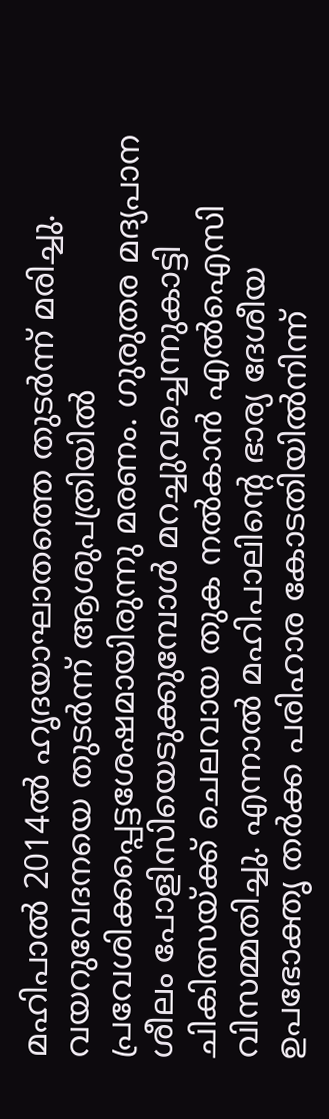മഹിപാൽ 2014ൽ ഹൃദയാഘാതത്തെ തുടർന്ന് മരിച്ചു. വയറുവേദനയെ തുടർന്ന് ആശുപത്രിയിൽ പ്രവേശിക്കപ്പെട്ടശേഷമായിരുന്നു മരണം. ഗുരുതര മദ്യപാന ശീലം പോളിസിയെടുക്കുമ്പോൾ മറച്ചുവച്ചെന്നുകാട്ടി ചികിത്സയ്ക്ക് ചെലവായ തുക നൽകാൻ എൽഐസി വിസമ്മതിച്ചു. എന്നാൽ മഹിപാലിന്റെ ഭാര്യ ദേശീയ ഉപഭോക്തൃ തർക്ക പരിഹാര കോടതിയിൽനിന്ന്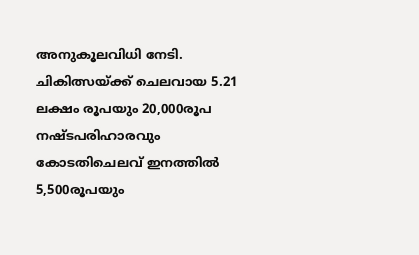അനുകൂലവിധി നേടി. ചികിത്സയ്ക്ക് ചെലവായ 5.21 ലക്ഷം രൂപയും 20,000രൂപ നഷ്ടപരിഹാരവും കോടതിചെലവ് ഇനത്തിൽ 5,500രൂപയും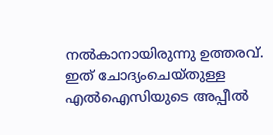നൽകാനായിരുന്നു ഉത്തരവ്. ഇത് ചോദ്യംചെയ്തുള്ള എൽഐസിയുടെ അപ്പീൽ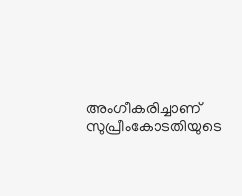അംഗീകരിച്ചാണ് സുപ്രീംകോടതിയുടെ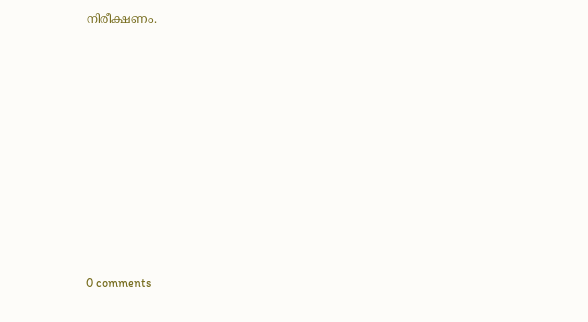നിരീക്ഷണം.










0 comments